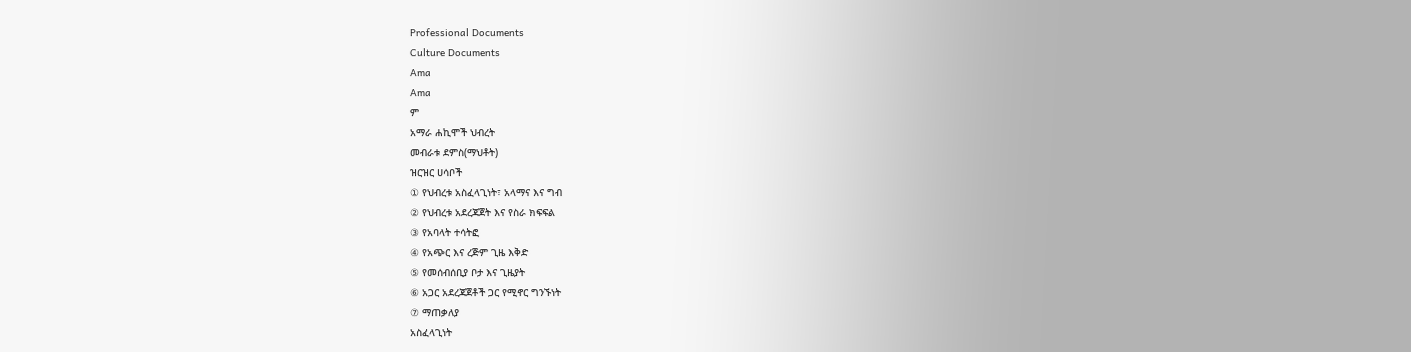Professional Documents
Culture Documents
Ama
Ama
ም
አማራ ሐኪሞች ህብረት
መብራቱ ደምስ(ማህቶት)
ዝርዝር ሀሳቦች
① የህብረቱ አስፈላጊነት፣ አላማና እና ግብ
② የህብረቱ አደረጃጀት እና የስራ ክፍፍል
③ የአባላት ተሳትፎ
④ የአጭር እና ረጅም ጊዜ እቅድ
⑤ የመሰብሰቢያ ቦታ እና ጊዜያት
⑥ አጋር አደረጃጀቶች ጋር የሚኖር ግንኙነት
⑦ ማጠቃለያ
አስፈላጊነት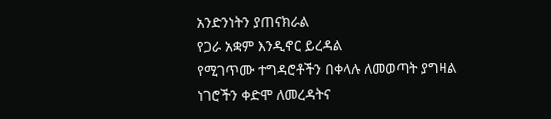አንድንነትን ያጠናክራል
የጋራ አቋም እንዲኖር ይረዳል
የሚገጥሙ ተግዳሮቶችን በቀላሉ ለመወጣት ያግዛል
ነገሮችን ቀድሞ ለመረዳትና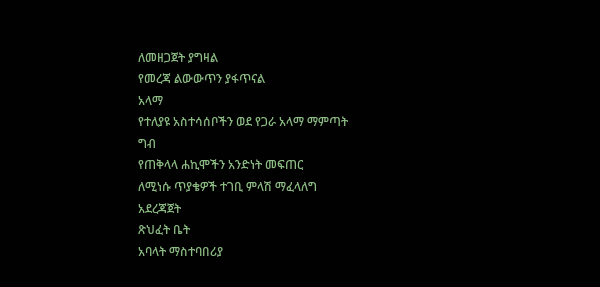ለመዘጋጀት ያግዛል
የመረጃ ልውውጥን ያፋጥናል
አላማ
የተለያዩ አስተሳሰቦችን ወደ የጋራ አላማ ማምጣት
ግብ
የጠቅላላ ሐኪሞችን አንድነት መፍጠር
ለሚነሱ ጥያቄዎች ተገቢ ምላሽ ማፈላለግ
አደረጃጀት
ጽህፈት ቤት
አባላት ማስተባበሪያ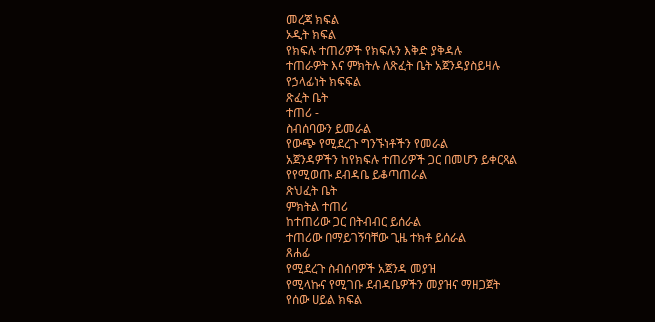መረጃ ክፍል
ኦዲት ክፍል
የክፍሉ ተጠሪዎች የክፍሉን እቅድ ያቅዳሉ
ተጠራዎት እና ምክትሉ ለጽፈት ቤት አጀንዳያስይዛሉ
የኃላፊነት ክፍፍል
ጽፈት ቤት
ተጠሪ -
ስብሰባውን ይመራል
የውጭ የሚደረጉ ግንኙነቶችን የመራል
አጀንዳዎችን ከየክፍሉ ተጠሪዎች ጋር በመሆን ይቀርጻል
የየሚወጡ ደብዳቤ ይቆጣጠራል
ጽህፈት ቤት
ምክትል ተጠሪ
ከተጠሪው ጋር በትብብር ይሰራል
ተጠሪው በማይገኝባቸው ጊዜ ተክቶ ይሰራል
ጸሐፊ
የሚደረጉ ስብሰባዎች አጀንዳ መያዝ
የሚላኩና የሚገቡ ደብዳቤዎችን መያዝና ማዘጋጀት
የሰው ሀይል ክፍል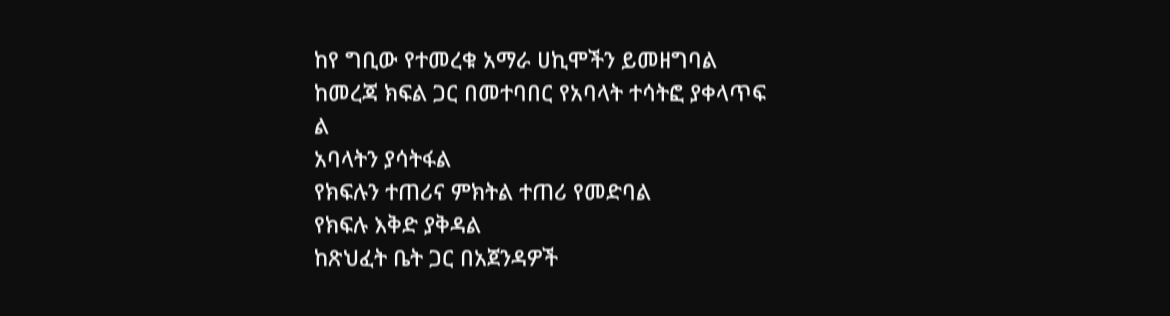ከየ ግቢው የተመረቁ አማራ ሀኪሞችን ይመዘግባል
ከመረጃ ክፍል ጋር በመተባበር የአባላት ተሳትፎ ያቀላጥፍ
ል
አባላትን ያሳትፋል
የክፍሉን ተጠሪና ምክትል ተጠሪ የመድባል
የክፍሉ እቅድ ያቅዳል
ከጽህፈት ቤት ጋር በአጀንዳዎች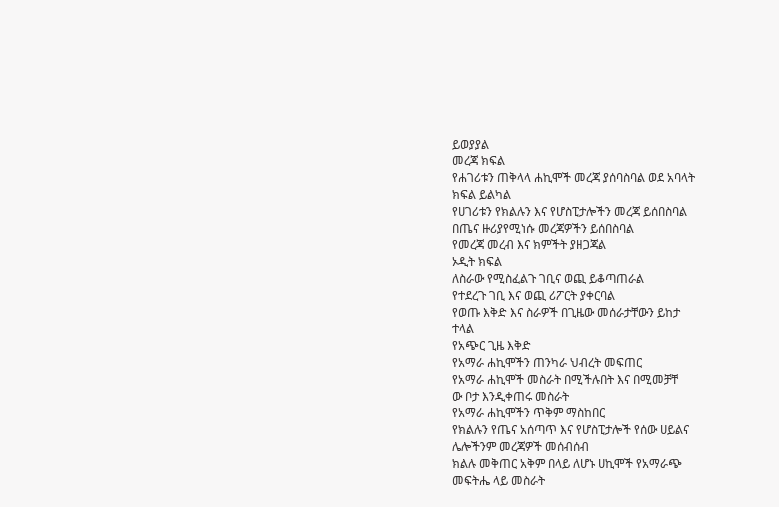ይወያያል
መረጃ ክፍል
የሐገሪቱን ጠቅላላ ሐኪሞች መረጃ ያሰባስባል ወደ አባላት
ክፍል ይልካል
የሀገሪቱን የክልሉን እና የሆስፒታሎችን መረጃ ይሰበስባል
በጤና ዙሪያየሚነሱ መረጃዎችን ይሰበስባል
የመረጃ መረብ እና ክምችት ያዘጋጃል
ኦዲት ክፍል
ለስራው የሚስፈልጉ ገቢና ወጪ ይቆጣጠራል
የተደረጉ ገቢ እና ወጪ ሪፖርት ያቀርባል
የወጡ እቅድ እና ስራዎች በጊዜው መሰራታቸውን ይከታ
ተላል
የአጭር ጊዜ እቅድ
የአማራ ሐኪሞችን ጠንካራ ህብረት መፍጠር
የአማራ ሐኪሞች መስራት በሚችሉበት እና በሚመቻቸ
ው ቦታ እንዲቀጠሩ መስራት
የአማራ ሐኪሞችን ጥቅም ማስከበር
የክልሉን የጤና አሰጣጥ እና የሆስፒታሎች የሰው ሀይልና
ሌሎችንም መረጃዎች መሰብሰብ
ክልሉ መቅጠር አቅም በላይ ለሆኑ ሀኪሞች የአማራጭ
መፍትሔ ላይ መስራት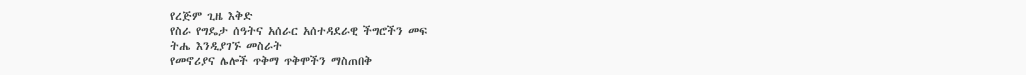የረጅም ጊዜ እቅድ
የስራ የግዴታ ሰዓትና አሰራር አሰተዳደራዊ ችግሮችን መፍ
ትሔ እንዲያገኙ መስራት
የመኖሪያና ሌሎች ጥቅማ ጥቅሞችን ማስጠበቅ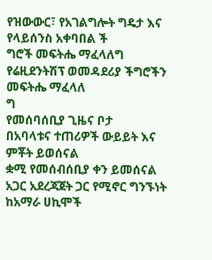የዝውውር፣ የአገልግሎት ግዴታ እና የላይሰንስ አቀባበል ች
ግሮች መፍትሔ ማፈላለግ
የሬዚደንትሽፕ ወመዳደሪያ ችግሮችን መፍትሔ ማፈላለ
ግ
የመሰባሰቢያ ጊዜና ቦታ
በአባላቱና ተጠሪዎች ውይይት እና ምቾት ይወሰናል
ቋሚ የመሰብሰቢያ ቀን ይመሰናል
አጋር አደረጃጀት ጋር የሚኖር ግንኙነት
ከአማራ ሀኪሞች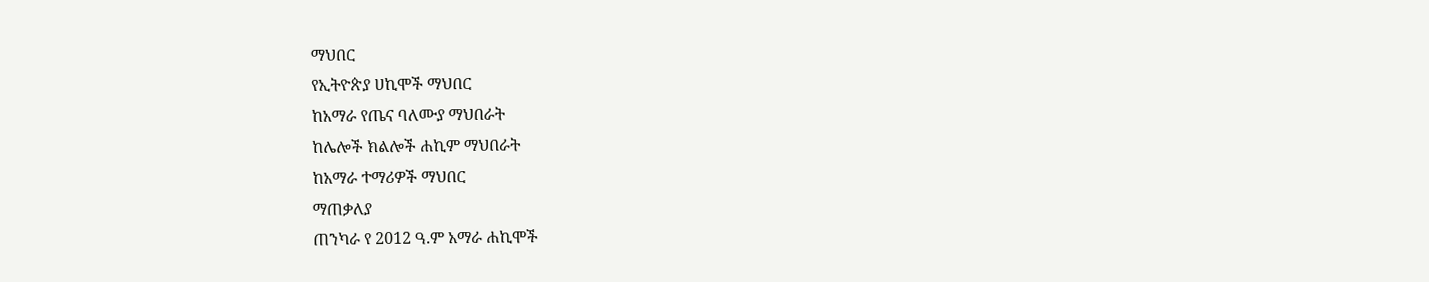ማህበር
የኢትዮጵያ ሀኪሞች ማህበር
ከአማራ የጤና ባለሙያ ማህበራት
ከሌሎች ክልሎች ሐኪም ማህበራት
ከአማራ ተማሪዎች ማህበር
ማጠቃለያ
ጠንካራ የ 2012 ዓ.ም አማራ ሐኪሞች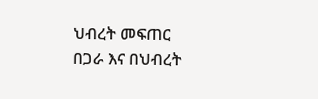ህብረት መፍጠር
በጋራ እና በህብረት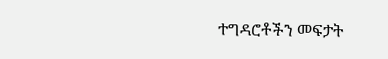ተግዳሮቶችን መፍታት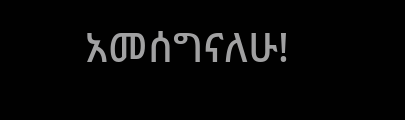አመሰግናለሁ!